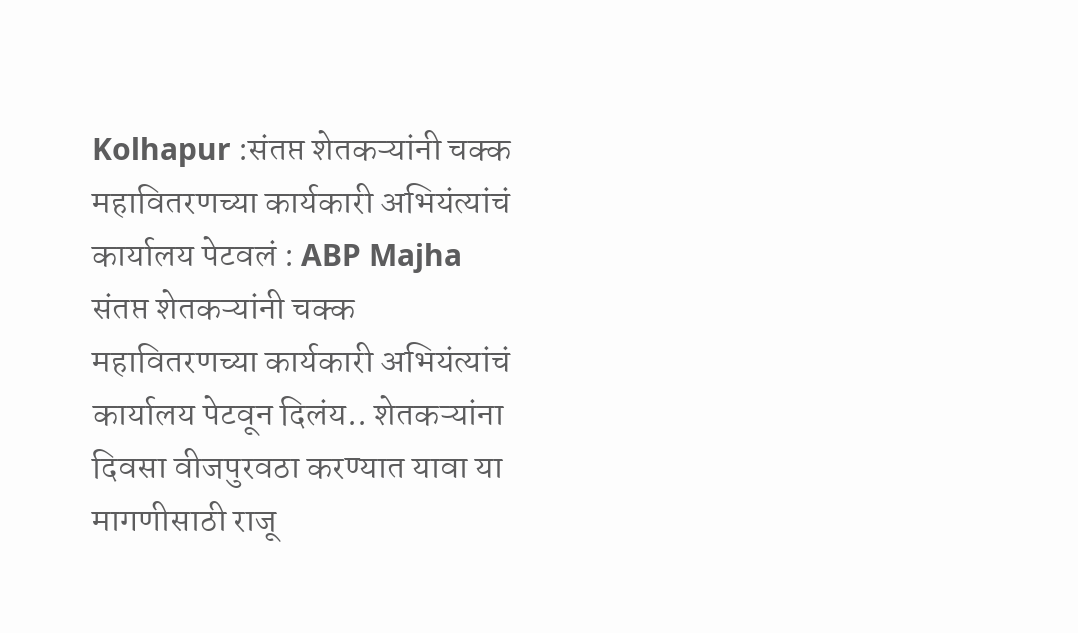Kolhapur :संतप्त शेतकऱ्यांनी चक्क महावितरणच्या कार्यकारी अभियंत्यांचं कार्यालय पेटवलं : ABP Majha
संतप्त शेतकऱ्यांनी चक्क महावितरणच्या कार्यकारी अभियंत्यांचं कार्यालय पेटवून दिलंय.. शेतकऱ्यांना दिवसा वीजपुरवठा करण्यात यावा या मागणीसाठी राजू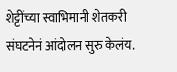शेट्टींच्या स्वाभिमानी शेतकरी संघटनेनं आंदोलन सुरु केलंय.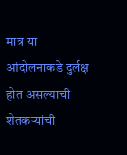मात्र या आंदोलनाकडे दुर्लक्ष होत असल्याची शेतकऱ्यांची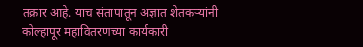तक्रार आहे. याच संतापातून अज्ञात शेतकऱ्यांनी कोल्हापूर महावितरणच्या कार्यकारी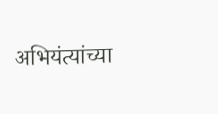अभियंत्यांच्या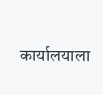कार्यालयाला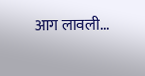आग लावली...